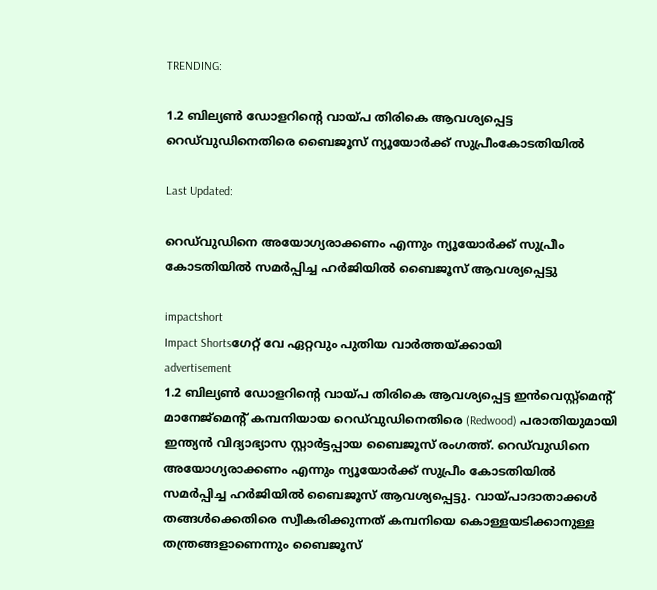TRENDING:

1.2 ബില്യൺ ഡോളറിന്റെ വായ്പ തിരികെ ആവശ്യപ്പെട്ട റെഡ‍്‍വുഡിനെതിരെ ബൈജൂസ് ന്യൂയോർക്ക് സുപ്രീംകോടതിയിൽ

Last Updated:

റെഡ‍്‍വുഡിനെ അയോഗ്യരാക്കണം എന്നും ന്യൂയോർക്ക് സുപ്രീം കോടതിയിൽ സമർപ്പിച്ച ഹർജിയിൽ ബൈജൂസ് ആവശ്യപ്പെട്ടു

impactshort
Impact Shortsഗേറ്റ് വേ ഏറ്റവും പുതിയ വാർത്തയ്ക്കായി
advertisement
1.2 ബില്യൺ ഡോളറിന്റെ വായ്പ തിരികെ ആവശ്യപ്പെട്ട ഇൻവെസ്റ്റ്മെന്റ് മാനേജ്മെന്റ് കമ്പനിയായ റെഡ‍്‍വുഡിനെതിരെ (Redwood) പരാതിയുമായി ഇന്ത്യൻ വിദ്യാഭ്യാസ സ്റ്റാർട്ടപ്പായ ബൈജൂസ് രംഗത്ത്. റെഡ‍്‍വുഡിനെ അയോഗ്യരാക്കണം എന്നും ന്യൂയോർക്ക് സുപ്രീം കോടതിയിൽ സമർപ്പിച്ച ഹർജിയിൽ ബൈജൂസ് ആവശ്യപ്പെട്ടു. വായ്പാദാതാക്കൾ തങ്ങൾക്കെതിരെ സ്വീകരിക്കുന്നത് കമ്പനിയെ കൊള്ളയടിക്കാനുള്ള തന്ത്രങ്ങളാണെന്നും ബൈജൂസ്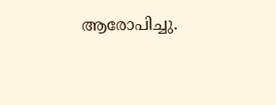ആരോപിച്ചു.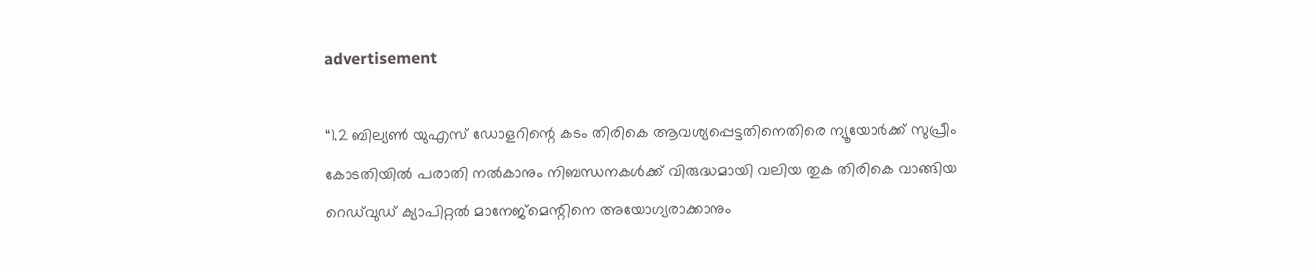advertisement

“1.2 ബില്യൺ യുഎസ് ഡോളറിന്റെ കടം തിരികെ ആവശ്യപ്പെട്ടതിനെതിരെ ന്യൂയോർക്ക് സുപ്രീം കോടതിയിൽ പരാതി നൽകാനും നിബന്ധനകൾക്ക് വിരുദ്ധമായി വലിയ തുക തിരികെ വാങ്ങിയ റെഡ്‍വുഡ് ക്യാപിറ്റൽ മാനേജ്‌മെന്റിനെ അയോഗ്യരാക്കാനും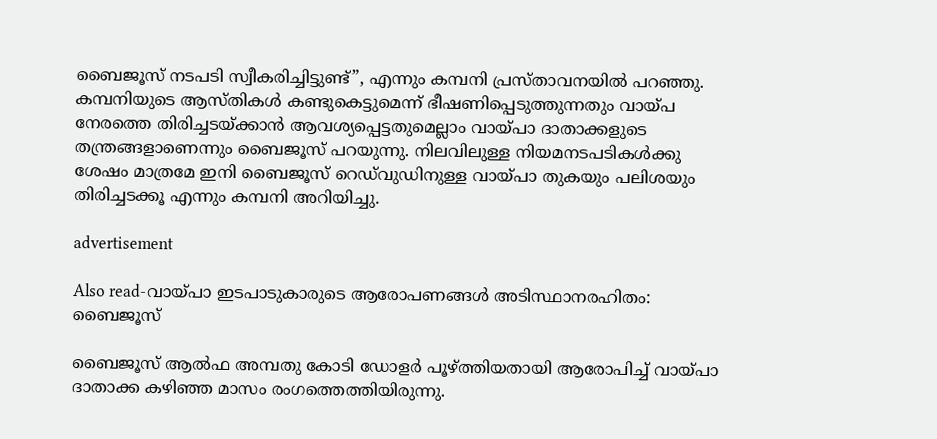ബൈജൂസ് നടപടി സ്വീകരിച്ചിട്ടുണ്ട്”, എന്നും കമ്പനി പ്രസ്താവനയിൽ പറഞ്ഞു. കമ്പനിയുടെ ആസ്തികൾ കണ്ടുകെട്ടുമെന്ന് ഭീഷണിപ്പെടുത്തുന്നതും വായ്പ നേരത്തെ തിരിച്ചടയ്ക്കാൻ ആവശ്യപ്പെട്ടതുമെല്ലാം വായ്പാ ദാതാക്കളുടെ തന്ത്രങ്ങളാണെന്നും ബൈജൂസ് പറയുന്നു. നിലവിലുള്ള നിയമനടപടികൾക്കു ശേഷം മാത്രമേ ഇനി ബൈജൂസ് റെഡ്‍വുഡിനുള്ള വായ്പാ തുകയും പലിശയും തിരിച്ചടക്കൂ എന്നും കമ്പനി അറിയിച്ചു.

advertisement

Also read-വായ്പാ ഇടപാടുകാരുടെ ആരോപണങ്ങൾ അടിസ്ഥാനരഹിതം: ബൈജൂസ്

ബൈജൂസ് ആൽഫ അമ്പതു കോടി ഡോളർ പൂഴ്ത്തിയതായി ആരോപിച്ച് വായ്പാ ദാതാക്ക കഴിഞ്ഞ മാസം രംഗത്തെത്തിയിരുന്നു.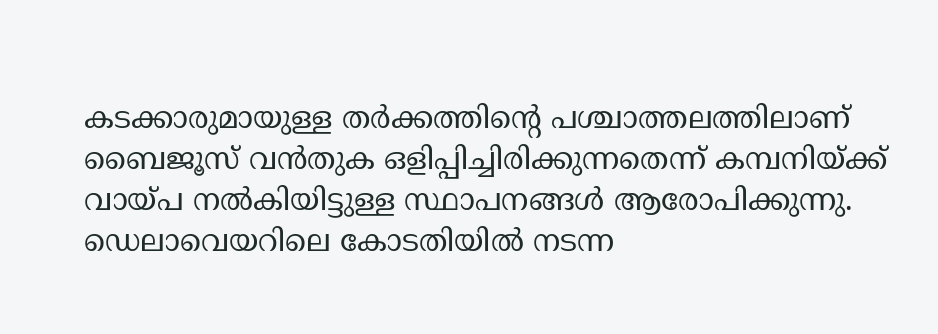കടക്കാരുമായുള്ള തർക്കത്തിന്റെ പശ്ചാത്തലത്തിലാണ് ബൈജൂസ് വൻതുക ഒളിപ്പിച്ചിരിക്കുന്നതെന്ന് കമ്പനിയ്ക്ക് വായ്പ നൽകിയിട്ടുള്ള സ്ഥാപനങ്ങൾ ആരോപിക്കുന്നു. ഡെലാവെയറിലെ കോടതിയിൽ നടന്ന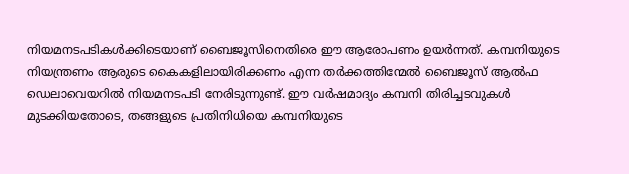നിയമനടപടികൾക്കിടെയാണ് ബൈജൂസിനെതിരെ ഈ ആരോപണം ഉയർന്നത്. കമ്പനിയുടെ നിയന്ത്രണം ആരുടെ കൈകളിലായിരിക്കണം എന്ന തർക്കത്തിന്മേൽ ബൈജൂസ് ആൽഫ ഡെലാവെയറിൽ നിയമനടപടി നേരിടുന്നുണ്ട്. ഈ വർഷമാദ്യം കമ്പനി തിരിച്ചടവുകൾ മുടക്കിയതോടെ, തങ്ങളുടെ പ്രതിനിധിയെ കമ്പനിയുടെ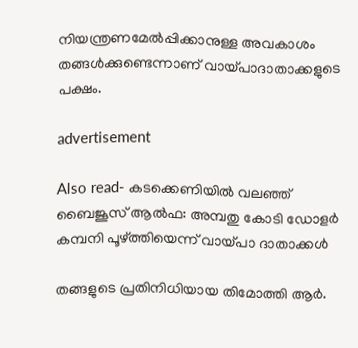നിയന്ത്രണമേൽപ്പിക്കാനുള്ള അവകാശം തങ്ങൾക്കുണ്ടെന്നാണ് വായ്പാദാതാക്കളുടെ പക്ഷം.

advertisement

Also read- കടക്കെണിയിൽ വലഞ്ഞ് ബൈജൂസ് ആൽഫ: അമ്പതു കോടി ഡോളർ കമ്പനി പൂഴ്ത്തിയെന്ന് വായ്പാ ദാതാക്കൾ

തങ്ങളുടെ പ്രതിനിധിയായ തിമോത്തി ആർ.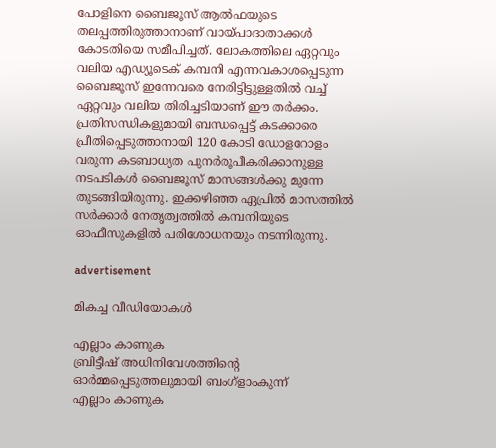പോളിനെ ബൈജൂസ് ആൽഫയുടെ തലപ്പത്തിരുത്താനാണ് വായ്പാദാതാക്കൾ കോടതിയെ സമീപിച്ചത്. ലോകത്തിലെ ഏറ്റവും വലിയ എഡ്യൂടെക് കമ്പനി എന്നവകാശപ്പെടുന്ന ബൈജൂസ് ഇന്നേവരെ നേരിട്ടിട്ടുള്ളതിൽ വച്ച് ഏറ്റവും വലിയ തിരിച്ചടിയാണ് ഈ തർക്കം. പ്രതിസന്ധികളുമായി ബന്ധപ്പെട്ട് കടക്കാരെ പ്രീതിപ്പെടുത്താനായി 120 കോടി ഡോളറോളം വരുന്ന കടബാധ്യത പുനർരൂപീകരിക്കാനുള്ള നടപടികൾ ബൈജൂസ് മാസങ്ങൾക്കു മുന്നേ തുടങ്ങിയിരുന്നു. ഇക്കഴിഞ്ഞ ഏപ്രിൽ മാസത്തിൽ സർക്കാർ നേതൃത്വത്തിൽ കമ്പനിയുടെ ഓഫീസുകളിൽ പരിശോധനയും നടന്നിരുന്നു.

advertisement

മികച്ച വീഡിയോകൾ

എല്ലാം കാണുക
ബ്രിട്ടീഷ് അധിനിവേശത്തിൻ്റെ ഓർമ്മപ്പെടുത്തലുമായി ബംഗ്ളാംകുന്ന്
എല്ലാം കാണുക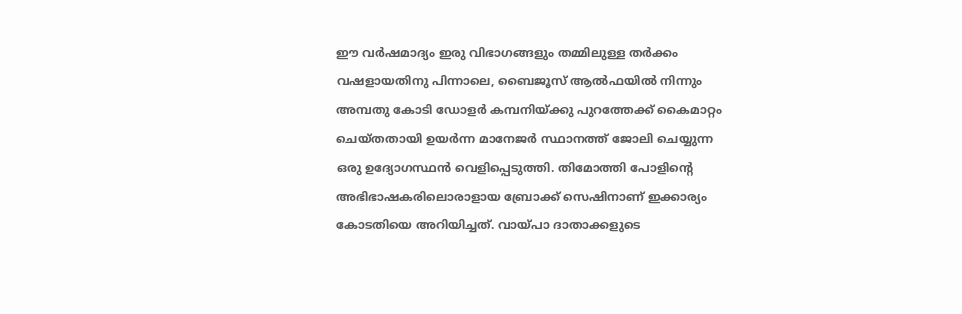ഈ വർഷമാദ്യം ഇരു വിഭാഗങ്ങളും തമ്മിലുള്ള തർക്കം വഷളായതിനു പിന്നാലെ, ബൈജൂസ് ആൽഫയിൽ നിന്നും അമ്പതു കോടി ഡോളർ കമ്പനിയ്ക്കു പുറത്തേക്ക് കൈമാറ്റം ചെയ്തതായി ഉയർന്ന മാനേജർ സ്ഥാനത്ത് ജോലി ചെയ്യുന്ന ഒരു ഉദ്യോഗസ്ഥൻ വെളിപ്പെടുത്തി. തിമോത്തി പോളിന്റെ അഭിഭാഷകരിലൊരാളായ ബ്രോക്ക് സെഷിനാണ് ഇക്കാര്യം കോടതിയെ അറിയിച്ചത്. വായ്പാ ദാതാക്കളുടെ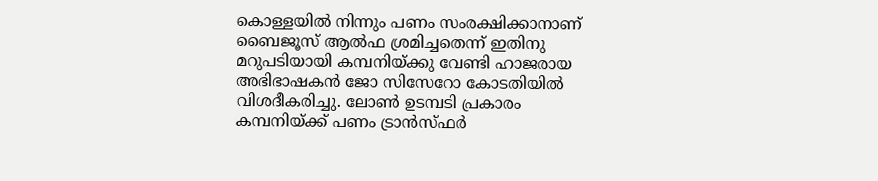കൊള്ളയിൽ നിന്നും പണം സംരക്ഷിക്കാനാണ് ബൈജൂസ് ആൽഫ ശ്രമിച്ചതെന്ന് ഇതിനു മറുപടിയായി കമ്പനിയ്ക്കു വേണ്ടി ഹാജരായ അഭിഭാഷകൻ ജോ സിസേറോ കോടതിയിൽ വിശദീകരിച്ചു. ലോൺ ഉടമ്പടി പ്രകാരം കമ്പനിയ്ക്ക് പണം ട്രാൻസ്ഫർ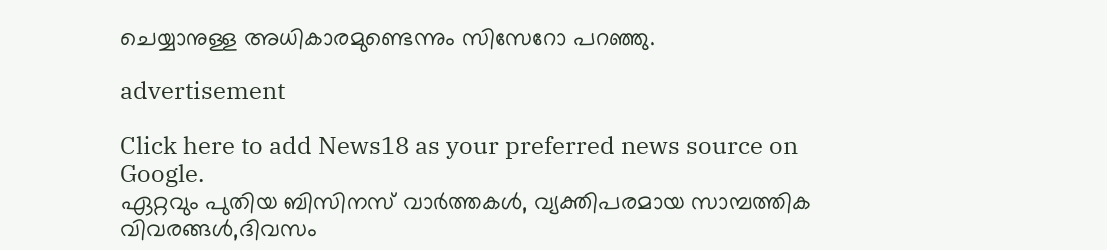ചെയ്യാനുള്ള അധികാരമുണ്ടെന്നും സിസേറോ പറഞ്ഞു.

advertisement

Click here to add News18 as your preferred news source on Google.
ഏറ്റവും പുതിയ ബിസിനസ് വാർത്തകൾ, വ്യക്തിപരമായ സാമ്പത്തിക വിവരങ്ങൾ,ദിവസം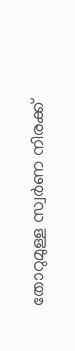തോറുമുള്ള സ്വർണ നിരക്ക്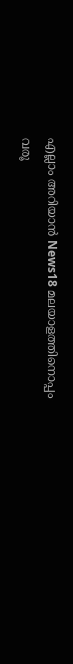എല്ലാം അറിയാൻ News18 മലയാളത്തിനൊപ്പം വരൂ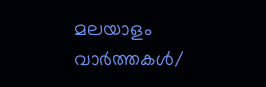മലയാളം വാർത്തകൾ/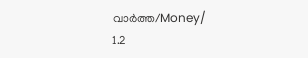വാർത്ത/Money/
1.2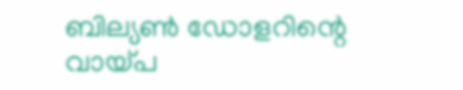ബില്യൺ ഡോളറിന്റെ വായ്പ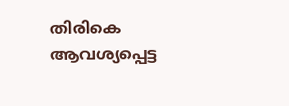തിരികെ ആവശ്യപ്പെട്ട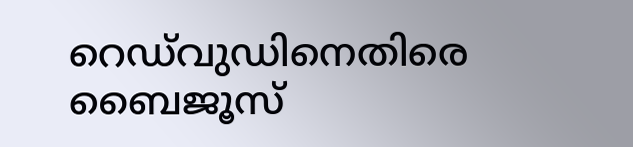റെഡ‍്‍വുഡിനെതിരെ ബൈജൂസ്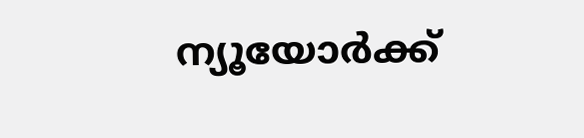ന്യൂയോർക്ക്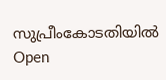സുപ്രീംകോടതിയിൽ
Open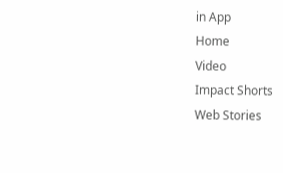in App
Home
Video
Impact Shorts
Web Stories